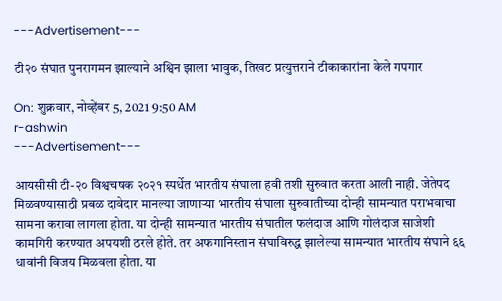---Advertisement---

टी२० संघात पुनरागमन झाल्याने अश्विन झाला भावुक, तिखट प्रत्युत्तराने टीकाकारांना केले गपगार

On: शुक्रवार, नोव्हेंबर 5, 2021 9:50 AM
r-ashwin
---Advertisement---

आयसीसी टी-२० विश्वचषक २०२१ स्पर्धेत भारतीय संघाला हवी तशी सुरुवात करता आली नाही. जेतेपद मिळवण्यासाठी प्रबळ दावेदार मानल्या जाणाऱ्या भारतीय संघाला सुरुवातीच्या दोन्ही सामन्यात पराभवाचा सामना करावा लागला होता. या दोन्ही सामन्यात भारतीय संघातील फलंदाज आणि गोलंदाज साजेशी कामगिरी करण्यात अपयशी ठरले होते. तर अफगानिस्तान संघाविरुद्ध झालेल्या सामन्यात भारतीय संघाने ६६ धावांनी विजय मिळवला होता. या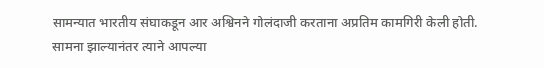सामन्यात भारतीय संघाकडून आर अश्विनने गोलंदाजी करताना अप्रतिम कामगिरी केली होती. सामना झाल्यानंतर त्याने आपल्या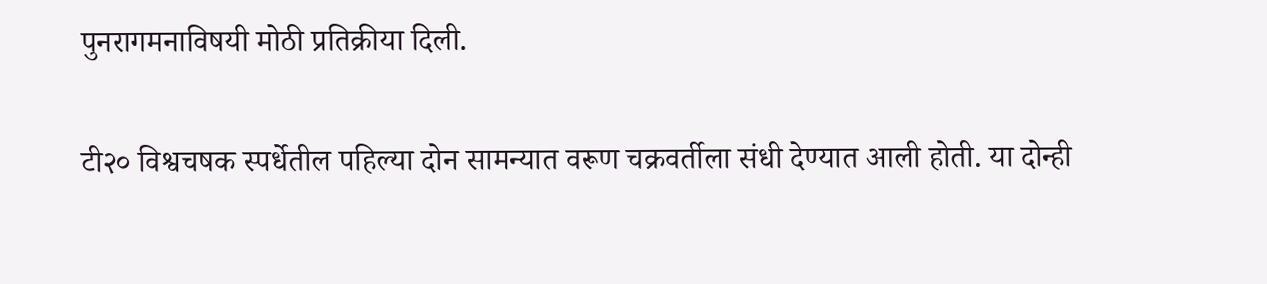पुनरागमनाविषयी मोठी प्रतिक्रीया दिली.

टी२० विश्वचषक स्पर्धेतील पहिल्या दोन सामन्यात वरूण चक्रवर्तीला संधी देण्यात आली होती. या दोन्ही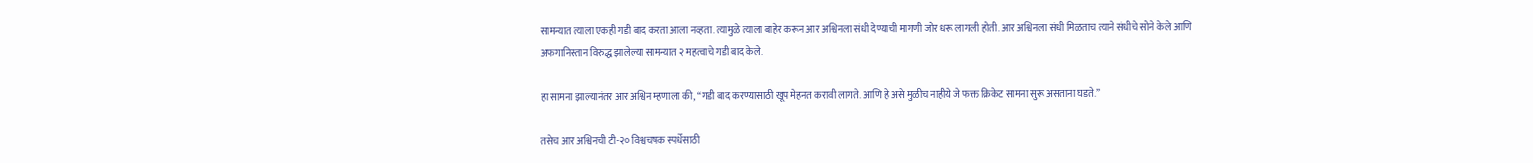सामन्यात त्याला एकही गडी बाद करता आला नव्हता. त्यामुळे त्याला बाहेर करून आर अश्विनला संधी देण्याची मागणी जोर धरू लागली होती. आर अश्विनला संधी मिळताच त्याने संधीचे सोने केले आणि अफगानिस्तान विरुद्ध झालेल्या सामन्यात २ महत्वाचे गडी बाद केले.

हा सामना झाल्यानंतर आर अश्विन म्हणाला की, “गडी बाद करण्यासाठी खूप मेहनत करावी लागते. आणि हे असे मुळीच नाहीये जे फक्त क्रिकेट सामना सुरू असताना घडते.”

तसेच आर अश्विनची टी-२० विश्वचषक स्पर्धेसाठी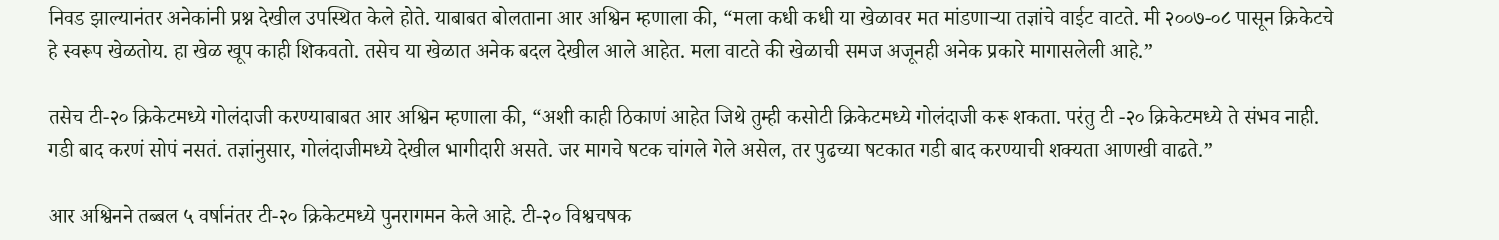निवड झाल्यानंतर अनेकांनी प्रश्न देखील उपस्थित केले होते. याबाबत बोलताना आर अश्विन म्हणाला की, “मला कधी कधी या खेळावर मत मांडणाऱ्या तज्ञांचे वाईट वाटते. मी २००७-०८ पासून क्रिकेटचे हे स्वरूप खेळतोय. हा खेळ खूप काही शिकवतो. तसेच या खेळात अनेक बदल देखील आले आहेत. मला वाटते की खेळाची समज अजूनही अनेक प्रकारे मागासलेली आहे.”

तसेच टी-२० क्रिकेटमध्ये गोलंदाजी करण्याबाबत आर अश्विन म्हणाला की, “अशी काही ठिकाणं आहेत जिथे तुम्ही कसोटी क्रिकेटमध्ये गोलंदाजी करू शकता. परंतु टी -२० क्रिकेटमध्ये ते संभव नाही. गडी बाद करणं सोपं नसतं. तज्ञांनुसार, गोलंदाजीमध्ये देखील भागीदारी असते. जर मागचे षटक चांगले गेले असेल, तर पुढच्या षटकात गडी बाद करण्याची शक्यता आणखी वाढते.”

आर अश्विनने तब्बल ५ वर्षानंतर टी-२० क्रिकेटमध्ये पुनरागमन केले आहे. टी-२० विश्वचषक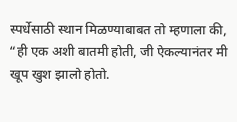स्पर्धेसाठी स्थान मिळण्याबाबत तो म्हणाला की, “ही एक अशी बातमी होती, जी ऐकल्यानंतर मी खूप खुश झालो होतो.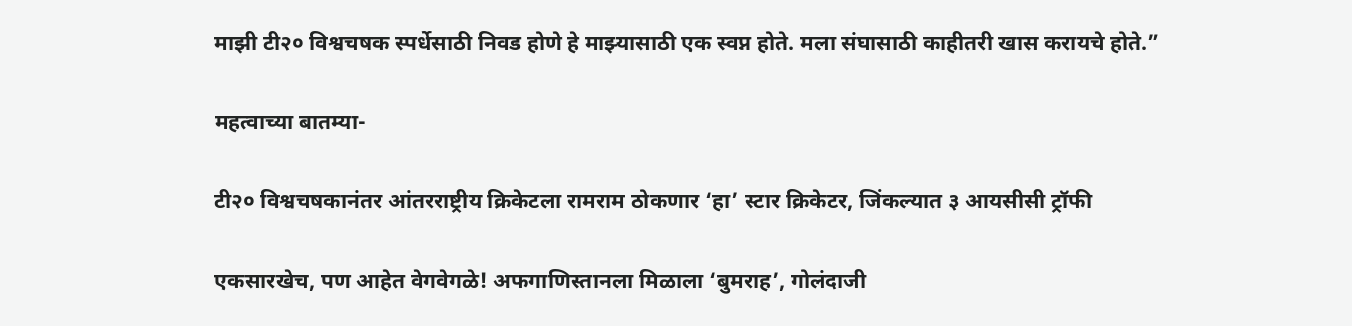माझी टी२० विश्वचषक स्पर्धेसाठी निवड होणे हे माझ्यासाठी एक स्वप्न होते. मला संघासाठी काहीतरी खास करायचे होते.”

महत्वाच्या बातम्या-

टी२० विश्वचषकानंतर आंतरराष्ट्रीय क्रिकेटला रामराम ठोकणार ‘हा’ स्टार क्रिकेटर, जिंकल्यात ३ आयसीसी ट्रॉफी

एकसारखेच, पण आहेत वेगवेगळे! अफगाणिस्तानला मिळाला ‘बुमराह’, गोलंदाजी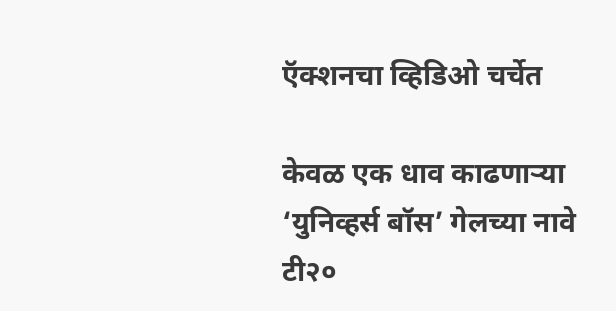ऍक्शनचा व्हिडिओ चर्चेत

केवळ एक धाव काढणाऱ्या ‘युनिव्हर्स बॉस’ गेलच्या नावे टी२०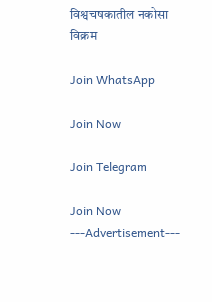विश्वचषकातील नकोसा विक्रम

Join WhatsApp

Join Now

Join Telegram

Join Now
---Advertisement---